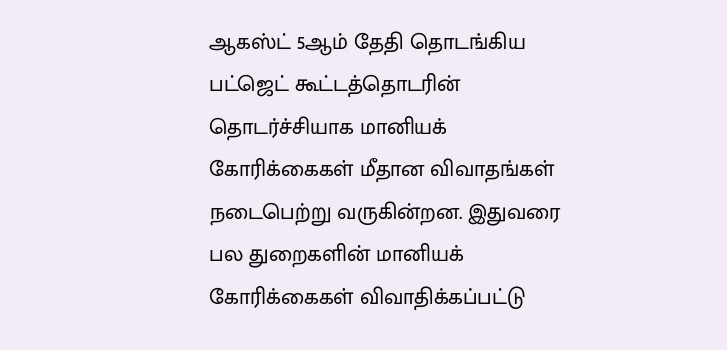ஆகஸ்ட் 5ஆம் தேதி தொடங்கிய பட்ஜெட் கூட்டத்தொடரின் தொடர்ச்சியாக மானியக் கோரிக்கைகள் மீதான விவாதங்கள் நடைபெற்று வருகின்றன. இதுவரை பல துறைகளின் மானியக் கோரிக்கைகள் விவாதிக்கப்பட்டு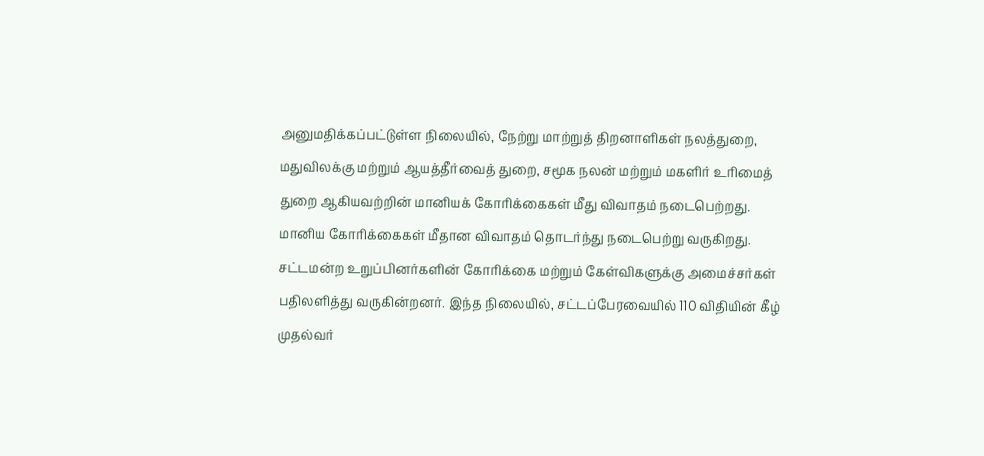அனுமதிக்கப்பட்டுள்ள நிலையில், நேற்று மாற்றுத் திறனாளிகள் நலத்துறை, மதுவிலக்கு மற்றும் ஆயத்தீர்வைத் துறை, சமூக நலன் மற்றும் மகளிர் உரிமைத் துறை ஆகியவற்றின் மானியக் கோரிக்கைகள் மீது விவாதம் நடைபெற்றது.
மானிய கோரிக்கைகள் மீதான விவாதம் தொடர்ந்து நடைபெற்று வருகிறது. சட்டமன்ற உறுப்பினர்களின் கோரிக்கை மற்றும் கேள்விகளுக்கு அமைச்சர்கள் பதிலளித்து வருகின்றனர். இந்த நிலையில், சட்டப்பேரவையில் 110 விதியின் கீழ் முதல்வர்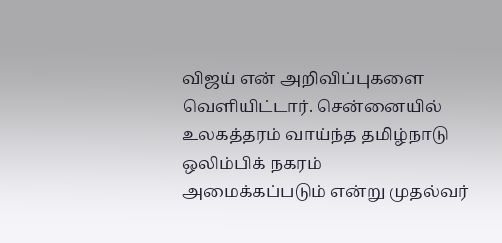விஜய் என் அறிவிப்புகளை வெளியிட்டார். சென்னையில் உலகத்தரம் வாய்ந்த தமிழ்நாடு ஒலிம்பிக் நகரம் அமைக்கப்படும் என்று முதல்வர்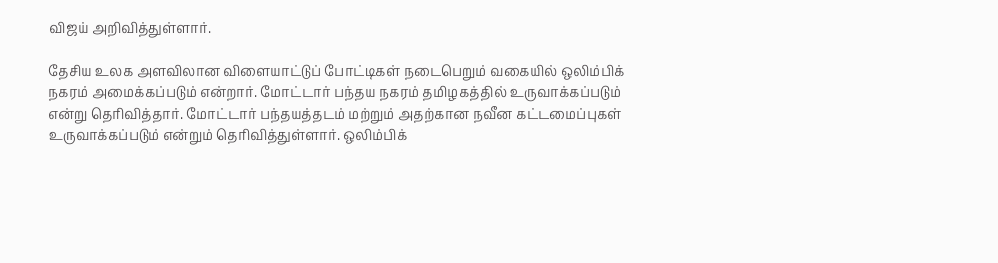விஜய் அறிவித்துள்ளார்.

தேசிய உலக அளவிலான விளையாட்டுப் போட்டிகள் நடைபெறும் வகையில் ஒலிம்பிக் நகரம் அமைக்கப்படும் என்றார். மோட்டார் பந்தய நகரம் தமிழகத்தில் உருவாக்கப்படும் என்று தெரிவித்தார். மோட்டார் பந்தயத்தடம் மற்றும் அதற்கான நவீன கட்டமைப்புகள் உருவாக்கப்படும் என்றும் தெரிவித்துள்ளார். ஒலிம்பிக்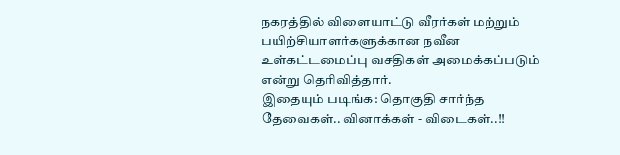நகரத்தில் விளையாட்டு வீரர்கள் மற்றும் பயிற்சியாளர்களுக்கான நவீன உள்கட்டமைப்பு வசதிகள் அமைக்கப்படும் என்று தெரிவித்தார்.
இதையும் படிங்க: தொகுதி சார்ந்த தேவைகள்.. வினாக்கள் - விடைகள்..!!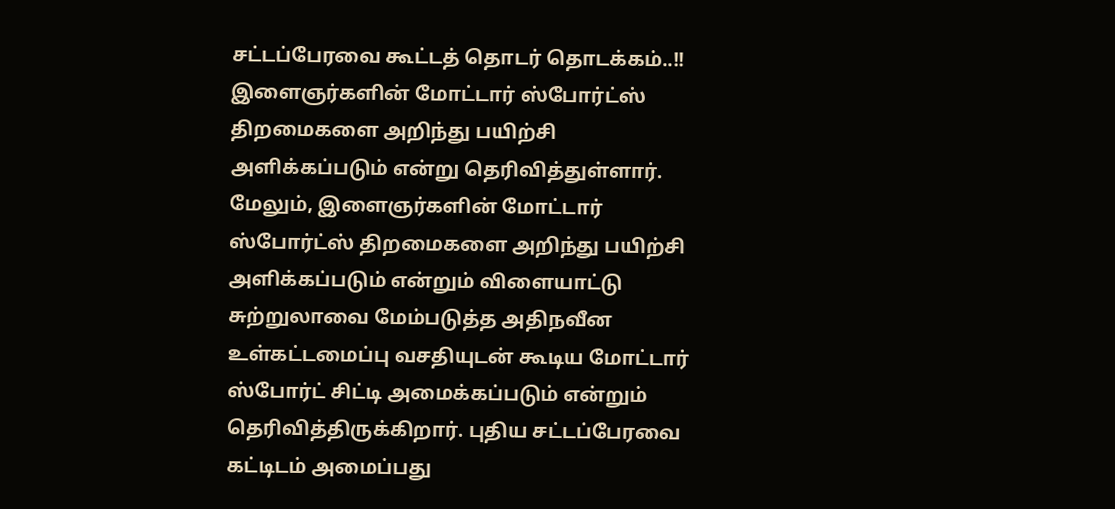சட்டப்பேரவை கூட்டத் தொடர் தொடக்கம்..!!
இளைஞர்களின் மோட்டார் ஸ்போர்ட்ஸ் திறமைகளை அறிந்து பயிற்சி அளிக்கப்படும் என்று தெரிவித்துள்ளார். மேலும், இளைஞர்களின் மோட்டார் ஸ்போர்ட்ஸ் திறமைகளை அறிந்து பயிற்சி அளிக்கப்படும் என்றும் விளையாட்டு சுற்றுலாவை மேம்படுத்த அதிநவீன உள்கட்டமைப்பு வசதியுடன் கூடிய மோட்டார் ஸ்போர்ட் சிட்டி அமைக்கப்படும் என்றும் தெரிவித்திருக்கிறார். புதிய சட்டப்பேரவை கட்டிடம் அமைப்பது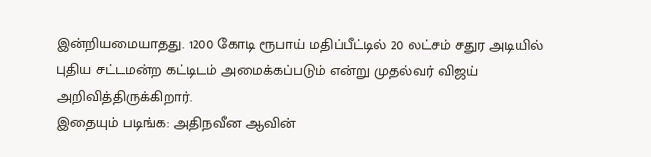இன்றியமையாதது. 1200 கோடி ரூபாய் மதிப்பீட்டில் 20 லட்சம் சதுர அடியில் புதிய சட்டமன்ற கட்டிடம் அமைக்கப்படும் என்று முதல்வர் விஜய் அறிவித்திருக்கிறார்.
இதையும் படிங்க: அதிநவீன ஆவின்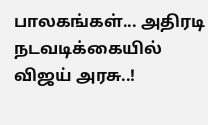பாலகங்கள்... அதிரடி நடவடிக்கையில் விஜய் அரசு..!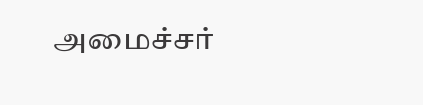அமைச்சர்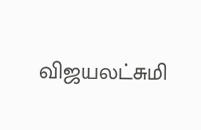விஜயலட்சுமி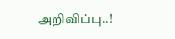அறிவிப்பு..!